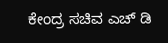ಕೇಂದ್ರ ಸಚಿವ ಎಚ್ ಡಿ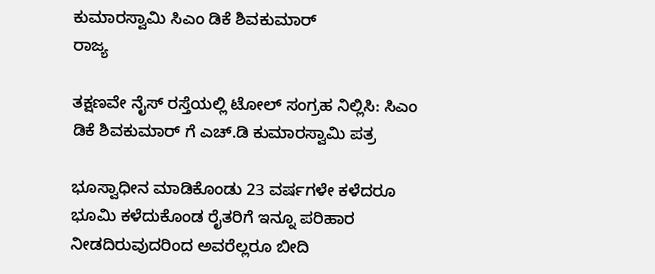ಕುಮಾರಸ್ವಾಮಿ ಸಿಎಂ ಡಿಕೆ ಶಿವಕುಮಾರ್
ರಾಜ್ಯ

ತಕ್ಷಣವೇ ನೈಸ್ ರಸ್ತೆಯಲ್ಲಿ ಟೋಲ್ ಸಂಗ್ರಹ ನಿಲ್ಲಿಸಿ: ಸಿಎಂ ಡಿಕೆ ಶಿವಕುಮಾರ್ ಗೆ ಎಚ್.ಡಿ ಕುಮಾರಸ್ವಾಮಿ ಪತ್ರ

ಭೂಸ್ವಾಧೀನ ಮಾಡಿಕೊಂಡು 23 ವರ್ಷಗಳೇ ಕಳೆದರೂ ಭೂಮಿ ಕಳೆದುಕೊಂಡ ರೈತರಿಗೆ ಇನ್ನೂ ಪರಿಹಾರ ನೀಡದಿರುವುದರಿಂದ ಅವರೆಲ್ಲರೂ ಬೀದಿ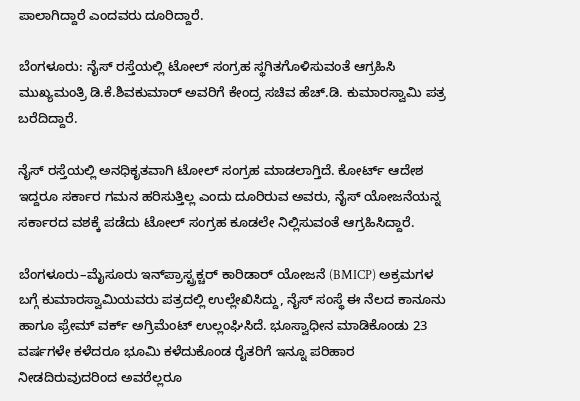ಪಾಲಾಗಿದ್ದಾರೆ ಎಂದವರು ದೂರಿದ್ದಾರೆ.

ಬೆಂಗಳೂರು: ನೈಸ್ ರಸ್ತೆಯಲ್ಲಿ ಟೋಲ್ ಸಂಗ್ರಹ ಸ್ಥಗಿತಗೊಳಿಸುವಂತೆ ಆಗ್ರಹಿಸಿ ಮುಖ್ಯಮಂತ್ರಿ ಡಿ.ಕೆ.ಶಿವಕುಮಾರ್ ಅವರಿಗೆ ಕೇಂದ್ರ ಸಚಿವ ಹೆಚ್.ಡಿ. ಕುಮಾರಸ್ವಾಮಿ ಪತ್ರ ಬರೆದಿದ್ದಾರೆ.

ನೈಸ್ ರಸ್ತೆಯಲ್ಲಿ ಅನಧಿಕೃತವಾಗಿ ಟೋಲ್ ಸಂಗ್ರಹ ಮಾಡಲಾಗ್ತಿದೆ. ಕೋರ್ಟ್ ಆದೇಶ ಇದ್ದರೂ ಸರ್ಕಾರ ಗಮನ ಹರಿಸುತ್ತಿಲ್ಲ ಎಂದು ದೂರಿರುವ ಅವರು, ನೈಸ್ ಯೋಜನೆಯನ್ನ ಸರ್ಕಾರದ ವಶಕ್ಕೆ ಪಡೆದು ಟೋಲ್ ಸಂಗ್ರಹ ಕೂಡಲೇ ನಿಲ್ಲಿಸುವಂತೆ ಆಗ್ರಹಿಸಿದ್ದಾರೆ.

ಬೆಂಗಳೂರು–ಮೈಸೂರು ಇನ್‌ಪ್ರಾಸ್ಟ್ರಕ್ಚರ್‌ ಕಾರಿಡಾರ್‌ ಯೋಜನೆ (BMICP) ಅಕ್ರಮಗಳ ಬಗ್ಗೆ ಕುಮಾರಸ್ವಾಮಿಯವರು ಪತ್ರದಲ್ಲಿ ಉಲ್ಲೇಖಿಸಿದ್ದು, ನೈಸ್ ಸಂಸ್ಥೆ ಈ ನೆಲದ ಕಾನೂನು ಹಾಗೂ ಫ್ರೇಮ್ ವರ್ಕ್ ಅಗ್ರಿಮೆಂಟ್ ಉಲ್ಲಂಘಿಸಿದೆ. ಭೂಸ್ವಾಧೀನ ಮಾಡಿಕೊಂಡು 23 ವರ್ಷಗಳೇ ಕಳೆದರೂ ಭೂಮಿ ಕಳೆದುಕೊಂಡ ರೈತರಿಗೆ ಇನ್ನೂ ಪರಿಹಾರ ನೀಡದಿರುವುದರಿಂದ ಅವರೆಲ್ಲರೂ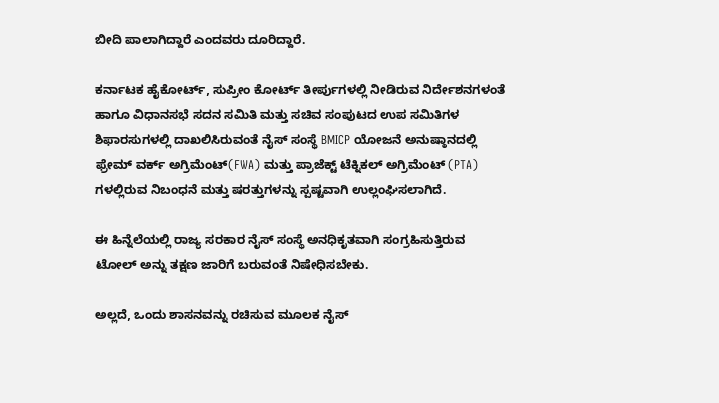ಬೀದಿ ಪಾಲಾಗಿದ್ದಾರೆ ಎಂದವರು ದೂರಿದ್ದಾರೆ.

ಕರ್ನಾಟಕ ಹೈಕೋರ್ಟ್‌, ಸುಪ್ರೀಂ ಕೋರ್ಟ್‌ ತೀರ್ಪುಗಳಲ್ಲಿ ನೀಡಿರುವ ನಿರ್ದೇಶನಗಳಂತೆ ಹಾಗೂ ವಿಧಾನಸಭೆ ಸದನ ಸಮಿತಿ ಮತ್ತು ಸಚಿವ ಸಂಪುಟದ ಉಪ ಸಮಿತಿಗಳ ಶಿಫಾರಸುಗಳಲ್ಲಿ ದಾಖಲಿಸಿರುವಂತೆ ನೈಸ್‌ ಸಂಸ್ಥೆ BMICP ಯೋಜನೆ ಅನುಷ್ಠಾನದಲ್ಲಿ ಫ್ರೇಮ್ ವರ್ಕ್ ಅಗ್ರಿಮೆಂಟ್(FWA) ಮತ್ತು ಪ್ರಾಜೆಕ್ಟ್ ಟೆಕ್ನಿಕಲ್ ಅಗ್ರಿಮೆಂಟ್ (PTA) ಗಳಲ್ಲಿರುವ ನಿಬಂಧನೆ ಮತ್ತು ಷರತ್ತುಗಳನ್ನು ಸ್ಪಷ್ಟವಾಗಿ ಉಲ್ಲಂಘಿಸಲಾಗಿದೆ.

ಈ ಹಿನ್ನೆಲೆಯಲ್ಲಿ ರಾಜ್ಯ ಸರಕಾರ ನೈಸ್‌ ಸಂಸ್ಥೆ ಅನಧಿಕೃತವಾಗಿ ಸಂಗ್ರಹಿಸುತ್ತಿರುವ ಟೋಲ್‌ ಅನ್ನು ತಕ್ಷಣ ಜಾರಿಗೆ ಬರುವಂತೆ ನಿಷೇಧಿಸಬೇಕು.

ಅಲ್ಲದೆ, ಒಂದು ಶಾಸನವನ್ನು ರಚಿಸುವ ಮೂಲಕ ನೈಸ್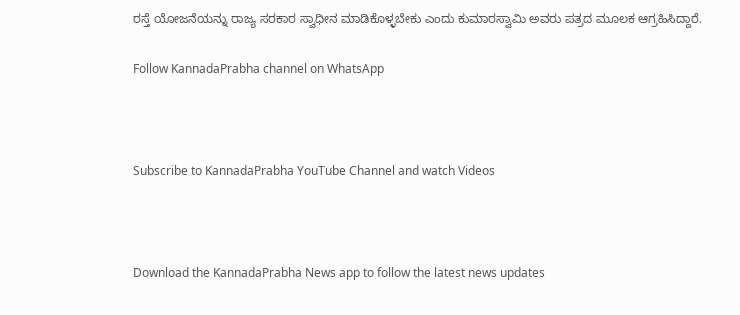ರಸ್ತೆ ಯೋಜನೆಯನ್ನು ರಾಜ್ಯ ಸರಕಾರ ಸ್ವಾಧೀನ ಮಾಡಿಕೊಳ್ಳಬೇಕು ಎಂದು ಕುಮಾರಸ್ವಾಮಿ ಅವರು ಪತ್ರದ ಮೂಲಕ ಆಗ್ರಹಿಸಿದ್ದಾರೆ.

Follow KannadaPrabha channel on WhatsApp



Subscribe to KannadaPrabha YouTube Channel and watch Videos



Download the KannadaPrabha News app to follow the latest news updates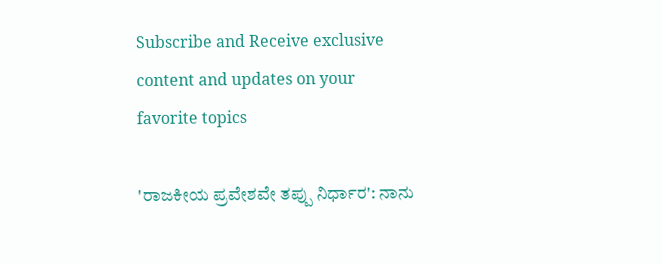Subscribe and Receive exclusive content and updates on your favorite topics

'ರಾಜಕೀಯ ಪ್ರವೇಶವೇ ತಪ್ಪು ನಿರ್ಧಾರ': ನಾನು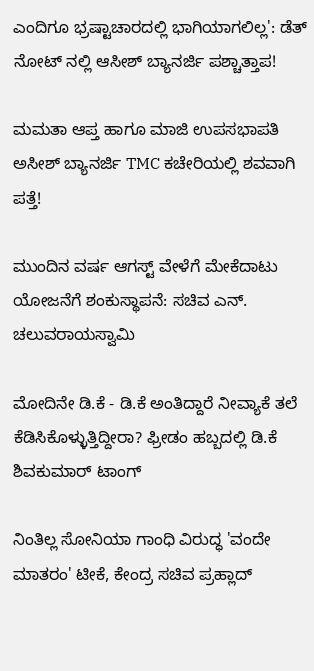ಎಂದಿಗೂ ಭ್ರಷ್ಟಾಚಾರದಲ್ಲಿ ಭಾಗಿಯಾಗಲಿಲ್ಲ': ಡೆತ್ ನೋಟ್ ನಲ್ಲಿ ಆಸೀಶ್ ಬ್ಯಾನರ್ಜಿ ಪಶ್ಚಾತ್ತಾಪ!

ಮಮತಾ ಆಪ್ತ ಹಾಗೂ ಮಾಜಿ ಉಪಸಭಾಪತಿ ಅಸೀಶ್ ಬ್ಯಾನರ್ಜಿ TMC ಕಚೇರಿಯಲ್ಲಿ ಶವವಾಗಿ ಪತ್ತೆ!

ಮುಂದಿನ ವರ್ಷ ಆಗಸ್ಟ್ ವೇಳೆಗೆ ಮೇಕೆದಾಟು ಯೋಜನೆಗೆ ಶಂಕುಸ್ಥಾಪನೆ: ಸಚಿವ ಎನ್. ಚಲುವರಾಯಸ್ವಾಮಿ

ಮೋದಿನೇ ಡಿ.ಕೆ - ಡಿ.ಕೆ ಅಂತಿದ್ದಾರೆ ನೀವ್ಯಾಕೆ ತಲೆ ಕೆಡಿಸಿಕೊಳ್ಳುತ್ತಿದ್ದೀರಾ? ಫ್ರೀಡಂ ಹಬ್ಬದಲ್ಲಿ ಡಿ.ಕೆ ಶಿವಕುಮಾರ್ ಟಾಂಗ್

ನಿಂತಿಲ್ಲ ಸೋನಿಯಾ ಗಾಂಧಿ ವಿರುದ್ಧ 'ವಂದೇ ಮಾತರಂ' ಟೀಕೆ, ಕೇಂದ್ರ ಸಚಿವ ಪ್ರಹ್ಲಾದ್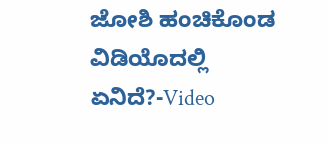ಜೋಶಿ ಹಂಚಿಕೊಂಡ ವಿಡಿಯೊದಲ್ಲಿ ಏನಿದೆ?-Video